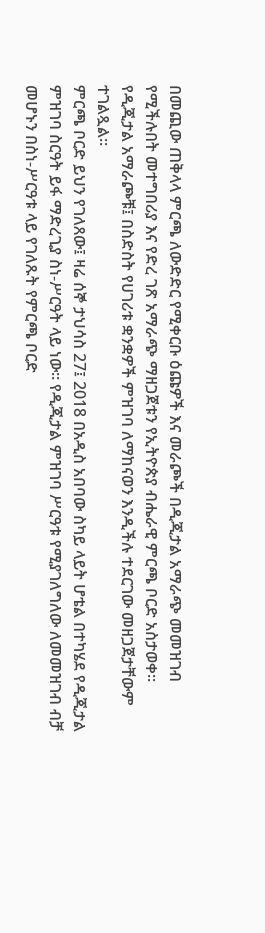በመጪው ጠቅላላ ምርጫ ለውድድር የሚቀርቡ ዕጩዎች እና መራጮች በዲጂታል አማራጭ መመዝገብ የሚችሉበት መተግበሪያ እና የድረ ገጽ አማራጭ ማዘጋጀቱን የኢትዮጵያ ብሔራዊ ምርጫ ቦርድ አስታወቀ። የዲጂታል አማራጮቹ፤ በስድስት የሀገሪቱ ቋንቋዎች ምዝገባ ለማከናወን እንዲችሉ ተደርገው መዘጋጀታቸውም ተገልጿል።
ምርጫ ቦርድ ይህን የገለጸው፤ ዛሬ ሰኞ ታህሳስ 27፤ 2018 በአዲስ አበባው ስካይ ላይት ሆቴል በተካሄደ የዲጂታል ምዝገባ ስርዓት ይፋ ማድረጊያ ስነ-ሥርዓት ላይ ነው። የዲጂታል ምዝገባ ሥርዓቱ የሚያገለግለው ለመመዝገብ ብቻ መሆኑን በስነ-ሥርዓቱ ላይ የገለጹት የምርጫ ቦርድ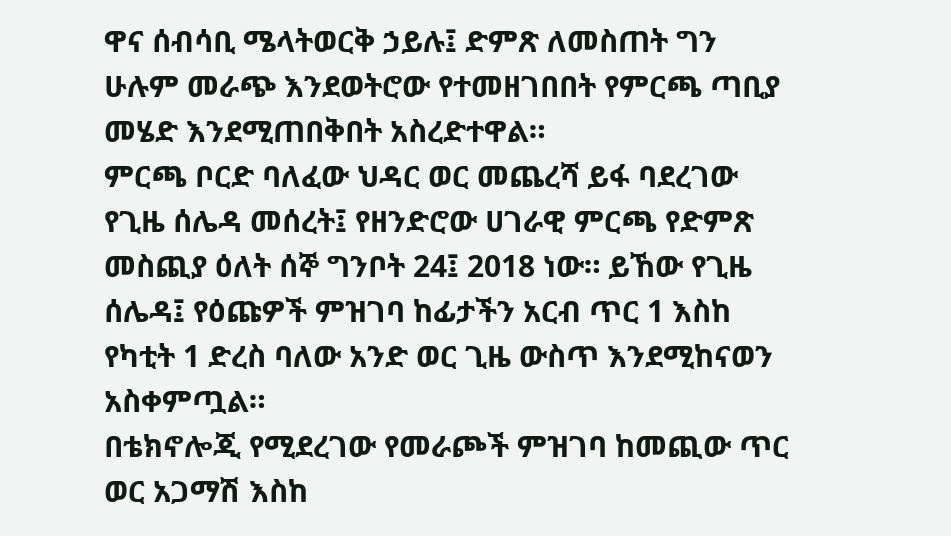ዋና ሰብሳቢ ሜላትወርቅ ኃይሉ፤ ድምጽ ለመስጠት ግን ሁሉም መራጭ እንደወትሮው የተመዘገበበት የምርጫ ጣቢያ መሄድ እንደሚጠበቅበት አስረድተዋል።
ምርጫ ቦርድ ባለፈው ህዳር ወር መጨረሻ ይፋ ባደረገው የጊዜ ሰሌዳ መሰረት፤ የዘንድሮው ሀገራዊ ምርጫ የድምጽ መስጪያ ዕለት ሰኞ ግንቦት 24፤ 2018 ነው። ይኸው የጊዜ ሰሌዳ፤ የዕጩዎች ምዝገባ ከፊታችን አርብ ጥር 1 እስከ የካቲት 1 ድረስ ባለው አንድ ወር ጊዜ ውስጥ እንደሚከናወን አስቀምጧል።
በቴክኖሎጂ የሚደረገው የመራጮች ምዝገባ ከመጪው ጥር ወር አጋማሽ እስከ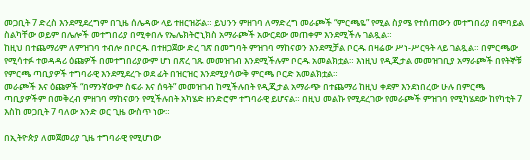መጋቢት 7 ድረስ እንደሚደረግም በጊዜ ሰሌዳው ላይ ተዘርዝሯል። ይህንን ምዘገባ ለማድረግ መራጮች “ምርጫዬ” የሚል ስያሜ የተሰጠውን መተግበሪያ በሞባይል ስልካቸው ወይም በሌሎች መተግበሪያ በሚቀበሉ የኤሌክትሮኒክስ አማራጮች አውርደው መጠቀም እንደሚችሉ ገልጿል።
ከዚህ በተጨማሪም ለምዝገባ ተብሎ በቦርዱ በተዘጋጀው ድረ ገጽ በመግባት ምዝገባ ማከናወን እንደሚቻል ቦርዱ በዛሬው ሥነ-ሥርዓት ላይ ገልጿል። በምርጫው የሚሳተፉ ተወዳዳሪ ዕጩዎች በመተግበሪያውም ሆነ በጽረ ገጹ መመዝገብ እንደሚችሉም ቦርዱ አመልክቷል። እነዚህ የዲጂታል መመዝገቢያ አማራጮች በየትኞቹ የምርጫ ጣቢያዎች ተግባራዊ እንደሚደረጉ ወደ ፊት በዝርዝር እንደሚያሳውቅ ምርጫ ቦርድ አመልክቷል።
መራጮች እና ዕጩዎች “በማንኛውም ስፍራ እና ሰዓት” መመዝገብ ከሚችሉበት የዲጂታል አማራጭ በተጨማሪ ከዚህ ቀደም እንደነበረው ሁሉ በምርጫ ጣቢያዎችም በመቅረብ ምዘገባ ማከናወን የሚችሉበት አካሄድ ዘንድሮም ተግባራዊ ይሆናል። በዚህ መልኩ የሚደረገው የመራጮች ምዝገባ የሚካሄደው ከየካቲት 7 እስከ መጋቢት 7 ባለው አንድ ወር ጊዜ ውስጥ ነው።

በኢትዮጵያ ለመጀመሪያ ጊዜ ተግባራዊ የሚሆነው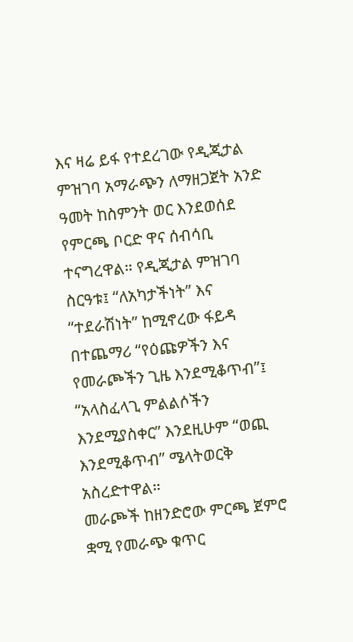እና ዛሬ ይፋ የተደረገው የዲጂታል ምዝገባ አማራጭን ለማዘጋጀት አንድ ዓመት ከስምንት ወር እንደወሰደ የምርጫ ቦርድ ዋና ሰብሳቢ ተናግረዋል። የዲጂታል ምዝገባ ስርዓቱ፤ “ለአካታችነት” እና “ተደራሽነት” ከሚኖረው ፋይዳ በተጨማሪ “የዕጩዎችን እና የመራጮችን ጊዜ እንደሚቆጥብ”፤ “አላስፈላጊ ምልልሶችን እንደሚያስቀር” እንደዚሁም “ወጪ እንደሚቆጥብ” ሜላትወርቅ አስረድተዋል።
መራጮች ከዘንድሮው ምርጫ ጀምሮ ቋሚ የመራጭ ቁጥር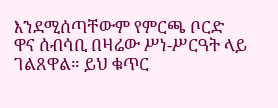እንደሚሰጣቸውም የምርጫ ቦርድ ዋና ሰብሳቢ በዛሬው ሥነ-ሥርዓት ላይ ገልጸዋል። ይህ ቁጥር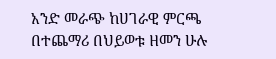አንድ መራጭ ከሀገራዊ ምርጫ በተጨማሪ በህይወቱ ዘመን ሁሉ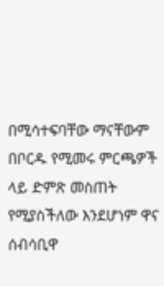በሚሳተፍባቸው ማናቸውም በቦርዱ የሚመሩ ምርጫዎች ላይ ድምጽ መስጠት የሚያስችለው እንደሆነም ዋና ሰብሳቢዋ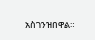አስገንዝበዋል።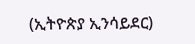(ኢትዮጵያ ኢንሳይደር)